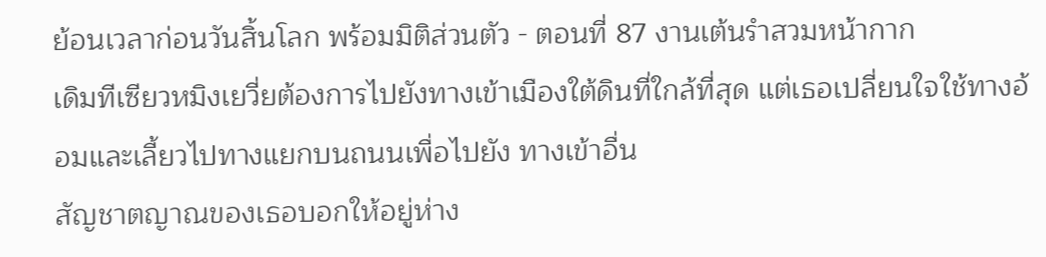ย้อนเวลาก่อนวันสิ้นโลก พร้อมมิติส่วนตัว - ตอนที่ 87 งานเต้นรำสวมหน้ากาก
เดิมทีเซียวหมิงเยวี่ยต้องการไปยังทางเข้าเมืองใต้ดินที่ใกล้ที่สุด แต่เธอเปลี่ยนใจใช้ทางอ้อมและเลี้ยวไปทางแยกบนถนนเพื่อไปยัง ทางเข้าอื่น
สัญชาตญาณของเธอบอกให้อยู่ห่าง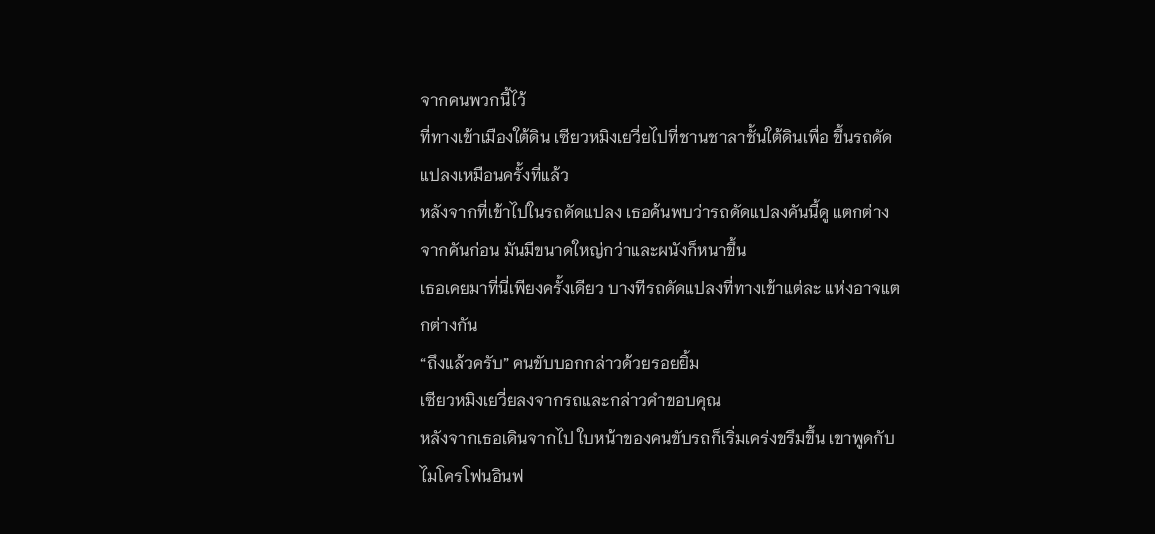จากคนพวกนี้ไว้
ที่ทางเข้าเมืองใต้ดิน เซียวหมิงเยวี่ยไปที่ชานชาลาชั้นใต้ดินเพื่อ ขึ้นรถดัดแปลงเหมือนครั้งที่แล้ว
หลังจากที่เข้าไปในรถดัดแปลง เธอค้นพบว่ารถดัดแปลงคันนี้ดู แตกต่างจากคันก่อน มันมีขนาดใหญ่กว่าและผนังก็หนาขึ้น
เธอเคยมาที่นี่เพียงครั้งเดียว บางทีรถดัดแปลงที่ทางเข้าแต่ละ แห่งอาจแตกต่างกัน
“ถึงแล้วครับ” คนขับบอกกล่าวด้วยรอยยิ้ม
เซียวหมิงเยวี่ยลงจากรถและกล่าวคำขอบคุณ
หลังจากเธอเดินจากไป ใบหน้าของคนขับรถก็เริ่มเคร่งขรึมขึ้น เขาพูดกับไมโครโฟนอินฟ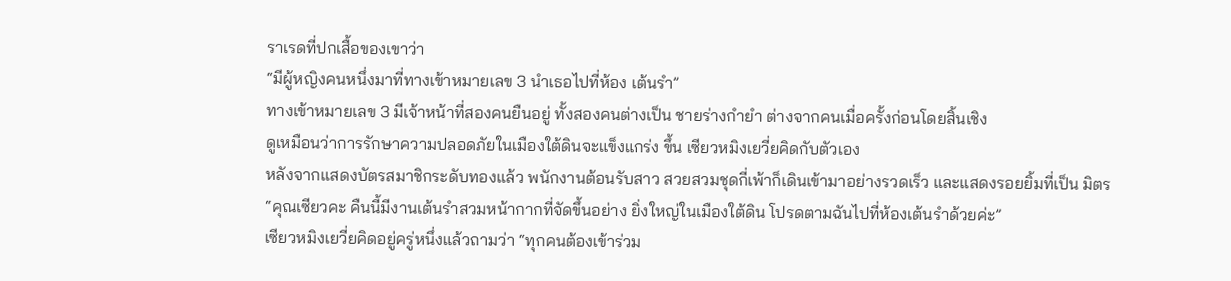ราเรดที่ปกเสื้อของเขาว่า
“มีผู้หญิงคนหนึ่งมาที่ทางเข้าหมายเลข 3 นำเธอไปที่ห้อง เต้นรำ”
ทางเข้าหมายเลข 3 มีเจ้าหน้าที่สองคนยืนอยู่ ทั้งสองคนต่างเป็น ชายร่างกำยำ ต่างจากคนเมื่อครั้งก่อนโดยสิ้นเชิง
ดูเหมือนว่าการรักษาความปลอดภัยในเมืองใต้ดินจะแข็งแกร่ง ขึ้น เซียวหมิงเยวี่ยคิดกับตัวเอง
หลังจากแสดงบัตรสมาชิกระดับทองแล้ว พนักงานต้อนรับสาว สวยสวมชุดกี่เพ้าก็เดินเข้ามาอย่างรวดเร็ว และแสดงรอยยิ้มที่เป็น มิตร
“คุณเซียวคะ คืนนี้มีงานเต้นรำสวมหน้ากากที่จัดขึ้นอย่าง ยิ่งใหญ่ในเมืองใต้ดิน โปรดตามฉันไปที่ห้องเต้นรำด้วยค่ะ”
เซียวหมิงเยวี่ยคิดอยู่ครู่หนึ่งแล้วถามว่า “ทุกคนต้องเข้าร่วม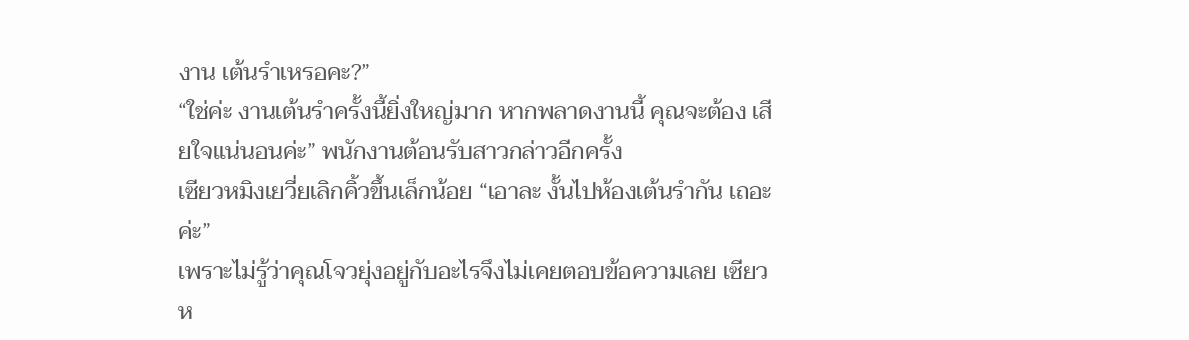งาน เต้นรำเหรอคะ?”
“ใช่ค่ะ งานเต้นรำครั้งนี้ยิ่งใหญ่มาก หากพลาดงานนี้ คุณจะต้อง เสียใจแน่นอนค่ะ” พนักงานต้อนรับสาวกล่าวอีกครั้ง
เซียวหมิงเยวี่ยเลิกคิ้วขึ้นเล็กน้อย “เอาละ งั้นไปห้องเต้นรำกัน เถอะค่ะ”
เพราะไม่รู้ว่าคุณโจวยุ่งอยู่กับอะไรจึงไม่เคยตอบข้อความเลย เซียวห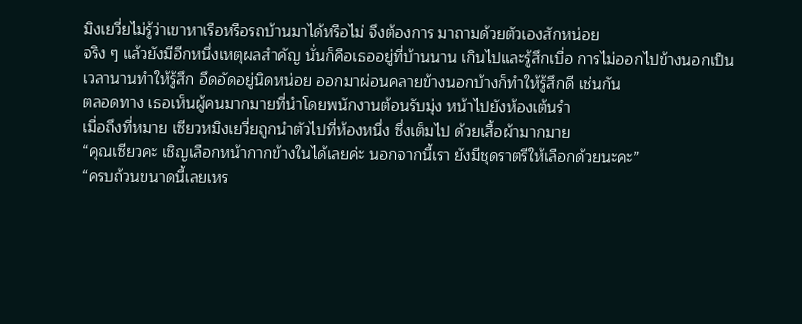มิงเยวี่ยไม่รู้ว่าเขาหาเรือหรือรถบ้านมาได้หรือไม่ จึงต้องการ มาถามด้วยตัวเองสักหน่อย
จริง ๆ แล้วยังมีอีกหนึ่งเหตุผลสำคัญ นั่นก็คือเธออยู่ที่บ้านนาน เกินไปและรู้สึกเบื่อ การไม่ออกไปข้างนอกเป็นเวลานานทำให้รู้สึก อึดอัดอยู่นิดหน่อย ออกมาผ่อนคลายข้างนอกบ้างก็ทำให้รู้สึกดี เช่นกัน
ตลอดทาง เธอเห็นผู้คนมากมายที่นำโดยพนักงานต้อนรับมุ่ง หน้าไปยังห้องเต้นรำ
เมื่อถึงที่หมาย เซียวหมิงเยวี่ยถูกนำตัวไปที่ห้องหนึ่ง ซึ่งเต็มไป ด้วยเสื้อผ้ามากมาย
“คุณเซียวคะ เชิญเลือกหน้ากากข้างในได้เลยค่ะ นอกจากนี้เรา ยังมีชุดราตรีให้เลือกด้วยนะคะ”
“ครบถ้วนขนาดนี้เลยเหร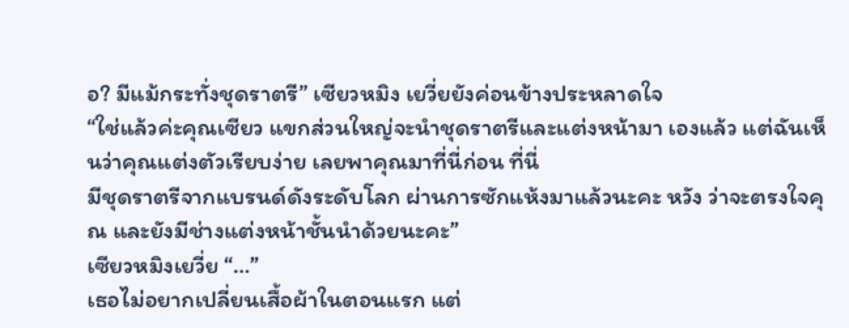อ? มีแม้กระทั่งชุดราตรี” เซียวหมิง เยวี่ยยังค่อนข้างประหลาดใจ
“ใช่แล้วค่ะคุณเซียว แขกส่วนใหญ่จะนำชุดราตรีและแต่งหน้ามา เองแล้ว แต่ฉันเห็นว่าคุณแต่งตัวเรียบง่าย เลยพาคุณมาที่นี่ก่อน ที่นี่
มีชุดราตรีจากแบรนด์ดังระดับโลก ผ่านการซักแห้งมาแล้วนะคะ หวัง ว่าจะตรงใจคุณ และยังมีช่างแต่งหน้าชั้นนำด้วยนะคะ”
เซียวหมิงเยวี่ย “…”
เธอไม่อยากเปลี่ยนเสื้อผ้าในตอนแรก แต่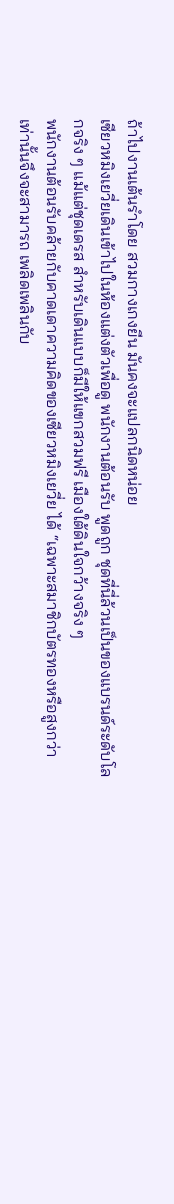ถ้าไปงานเต้นรำโดย สวมกางเกงยีน มันคงจะแปลกนิดหน่อย
เซียวหมิงเยวี่ยเดินเข้าไปในห้องแต่งตัวเพื่อดู พนักงานต้อนรับ พูดถูก ชุดที่นี่ล้วนเป็นของแบรนด์ระดับโลกจริง ๆ แม้แต่ชุดเดรส สำหรับเดินแบบก็มีให้แขกสวมฟรี เมืองใต้ดินใจกว้างจริง ๆ
พนักงานต้อนรับคล้ายกับคาดเดาความคิดของเซียวหมิงเยวี่ย ได้ “เฉพาะสมาชิกบัตรทองหรือสูงกว่าเท่านั้นจึงจะสามารถ เพลิดเพลินกับ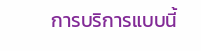การบริการแบบนี้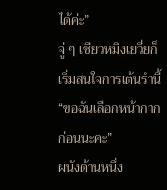ได้ค่ะ”
จู่ ๆ เซียวหมิงเยวี่ยก็เริ่มสนใจการเต้นรำนี้
“ขอฉันเลือกหน้ากากก่อนนะคะ”
ผนังด้านหนึ่ง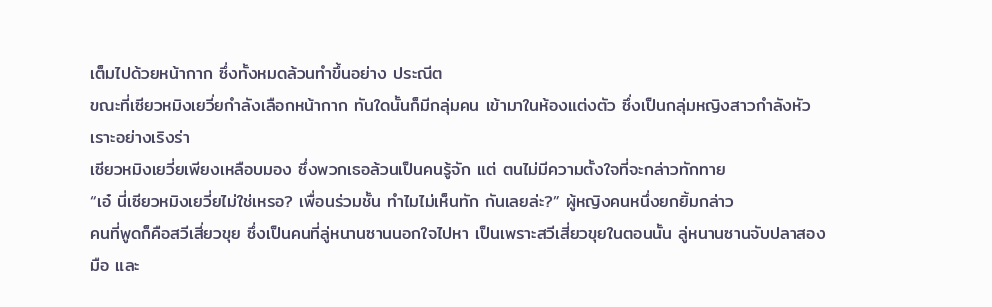เต็มไปด้วยหน้ากาก ซึ่งทั้งหมดล้วนทำขึ้นอย่าง ประณีต
ขณะที่เซียวหมิงเยวี่ยกำลังเลือกหน้ากาก ทันใดนั้นก็มีกลุ่มคน เข้ามาในห้องแต่งตัว ซึ่งเป็นกลุ่มหญิงสาวกำลังหัวเราะอย่างเริงร่า
เซียวหมิงเยวี่ยเพียงเหลือบมอง ซึ่งพวกเธอล้วนเป็นคนรู้จัก แต่ ตนไม่มีความตั้งใจที่จะกล่าวทักทาย
“เอ๋ นี่เซียวหมิงเยวี่ยไม่ใช่เหรอ? เพื่อนร่วมชั้น ทำไมไม่เห็นทัก กันเลยล่ะ?” ผู้หญิงคนหนึ่งยกยิ้มกล่าว
คนที่พูดก็คือสวีเสี่ยวขุย ซึ่งเป็นคนที่ลู่หนานซานนอกใจไปหา เป็นเพราะสวีเสี่ยวขุยในตอนนั้น ลู่หนานซานจับปลาสองมือ และ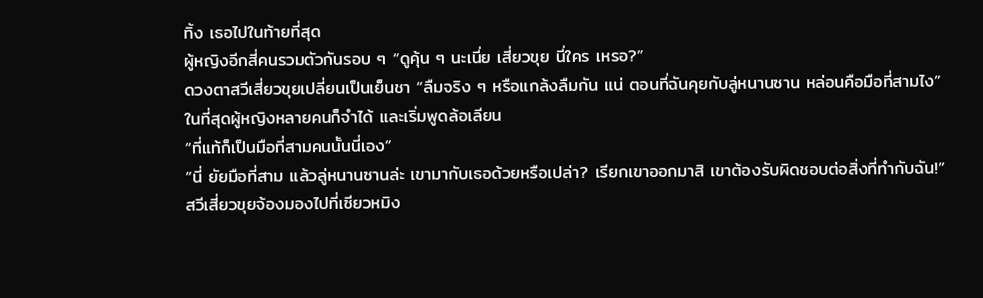ทิ้ง เธอไปในท้ายที่สุด
ผู้หญิงอีกสี่คนรวมตัวกันรอบ ๆ “ดูคุ้น ๆ นะเนี่ย เสี่ยวขุย นี่ใคร เหรอ?”
ดวงตาสวีเสี่ยวขุยเปลี่ยนเป็นเย็นชา “ลืมจริง ๆ หรือแกล้งลืมกัน แน่ ตอนที่ฉันคุยกับลู่หนานซาน หล่อนคือมือที่สามไง”
ในที่สุดผู้หญิงหลายคนก็จำได้ และเริ่มพูดล้อเลียน
“ที่แท้ก็เป็นมือที่สามคนนั้นนี่เอง”
“นี่ ยัยมือที่สาม แล้วลู่หนานซานล่ะ เขามากับเธอด้วยหรือเปล่า? เรียกเขาออกมาสิ เขาต้องรับผิดชอบต่อสิ่งที่ทำกับฉัน!”
สวีเสี่ยวขุยจ้องมองไปที่เซียวหมิง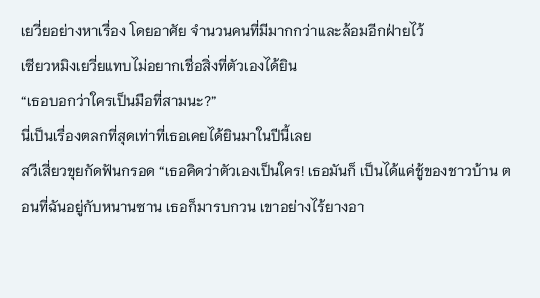เยวี่ยอย่างหาเรื่อง โดยอาศัย จำนวนคนที่มีมากกว่าและล้อมอีกฝ่ายไว้
เซียวหมิงเยวี่ยแทบไม่อยากเชื่อสิ่งที่ตัวเองได้ยิน
“เธอบอกว่าใครเป็นมือที่สามนะ?”
นี่เป็นเรื่องตลกที่สุดเท่าที่เธอเคยได้ยินมาในปีนี้เลย
สวีเสี่ยวขุยกัดฟันกรอด “เธอคิดว่าตัวเองเป็นใคร! เธอมันก็ เป็นได้แค่ชู้ของชาวบ้าน ตอนที่ฉันอยู่กับหนานซาน เธอก็มารบกวน เขาอย่างไร้ยางอา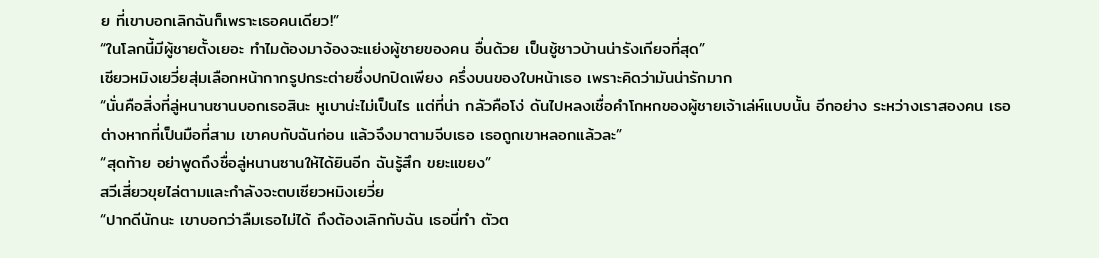ย ที่เขาบอกเลิกฉันก็เพราะเธอคนเดียว!”
“ในโลกนี้มีผู้ชายตั้งเยอะ ทำไมต้องมาจ้องจะแย่งผู้ชายของคน อื่นด้วย เป็นชู้ชาวบ้านน่ารังเกียจที่สุด”
เซียวหมิงเยวี่ยสุ่มเลือกหน้ากากรูปกระต่ายซึ่งปกปิดเพียง ครึ่งบนของใบหน้าเธอ เพราะคิดว่ามันน่ารักมาก
“นั่นคือสิ่งที่ลู่หนานซานบอกเธอสินะ หูเบาน่ะไม่เป็นไร แต่ที่น่า กลัวคือโง่ ดันไปหลงเชื่อคำโกหกของผู้ชายเจ้าเล่ห์แบบนั้น อีกอย่าง ระหว่างเราสองคน เธอต่างหากที่เป็นมือที่สาม เขาคบกับฉันก่อน แล้วจึงมาตามจีบเธอ เธอถูกเขาหลอกแล้วละ”
“สุดท้าย อย่าพูดถึงชื่อลู่หนานซานให้ได้ยินอีก ฉันรู้สึก ขยะแขยง”
สวีเสี่ยวขุยไล่ตามและกำลังจะตบเซียวหมิงเยวี่ย
“ปากดีนักนะ เขาบอกว่าลืมเธอไม่ได้ ถึงต้องเลิกกับฉัน เธอนี่ทำ ตัวต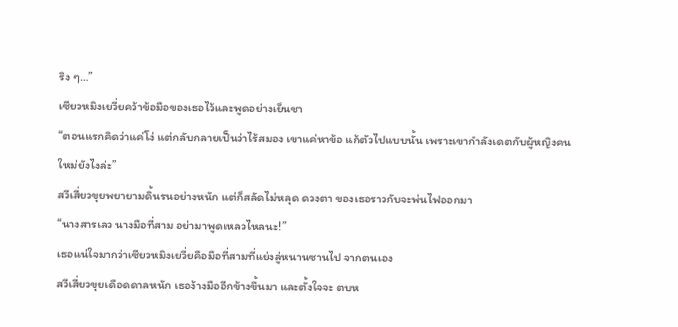ริง ๆ…”
เซียวหมิงเยวี่ยคว้าข้อมือของเธอไว้และพูดอย่างเย็นชา
“ตอนแรกคิดว่าแค่โง่ แต่กลับกลายเป็นว่าไร้สมอง เขาแค่หาข้อ แก้ตัวไปแบบนั้น เพราะเขากำลังเดตกับผู้หญิงคนใหม่ยังไงล่ะ”
สวีเสี่ยวขุยพยายามดิ้นรนอย่างหนัก แต่ก็สลัดไม่หลุด ดวงตา ของเธอราวกับจะพ่นไฟออกมา
“นางสารเลว นางมือที่สาม อย่ามาพูดเหลวไหลนะ!”
เธอแน่ใจมากว่าเซียวหมิงเยวี่ยคือมือที่สามที่แย่งลู่หนานซานไป จากตนเอง
สวีเสี่ยวขุยเดือดดาลหนัก เธอง้างมืออีกข้างขึ้นมา และตั้งใจจะ ตบห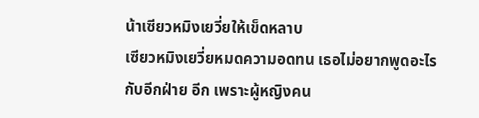น้าเซียวหมิงเยวี่ยให้เข็ดหลาบ
เซียวหมิงเยวี่ยหมดความอดทน เธอไม่อยากพูดอะไรกับอีกฝ่าย อีก เพราะผู้หญิงคน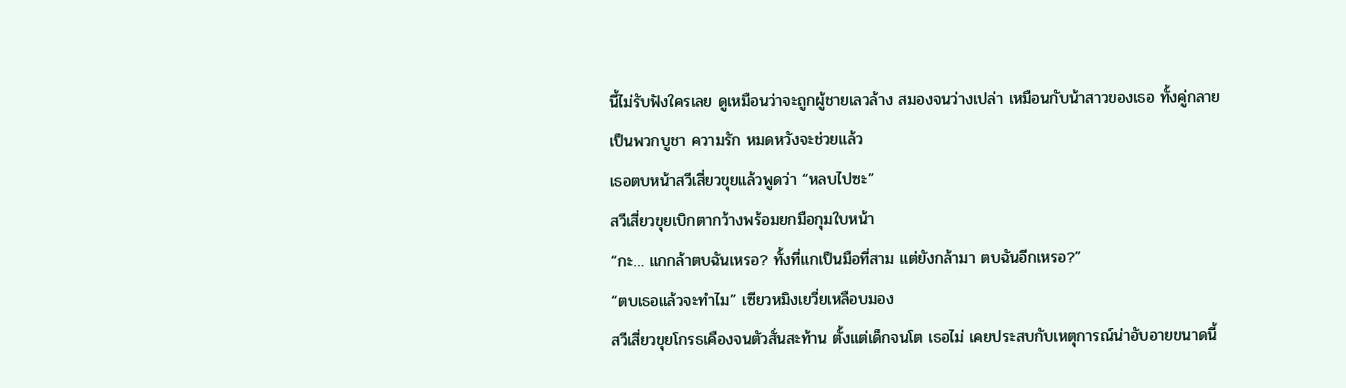นี้ไม่รับฟังใครเลย ดูเหมือนว่าจะถูกผู้ชายเลวล้าง สมองจนว่างเปล่า เหมือนกับน้าสาวของเธอ ทั้งคู่กลายเป็นพวกบูชา ความรัก หมดหวังจะช่วยแล้ว
เธอตบหน้าสวีเสี่ยวขุยแล้วพูดว่า “หลบไปซะ”
สวีเสี่ยวขุยเบิกตากว้างพร้อมยกมือกุมใบหน้า
“กะ… แกกล้าตบฉันเหรอ? ทั้งที่แกเป็นมือที่สาม แต่ยังกล้ามา ตบฉันอีกเหรอ?”
“ตบเธอแล้วจะทำไม” เซียวหมิงเยวี่ยเหลือบมอง
สวีเสี่ยวขุยโกรธเคืองจนตัวสั่นสะท้าน ตั้งแต่เด็กจนโต เธอไม่ เคยประสบกับเหตุการณ์น่าอับอายขนาดนี้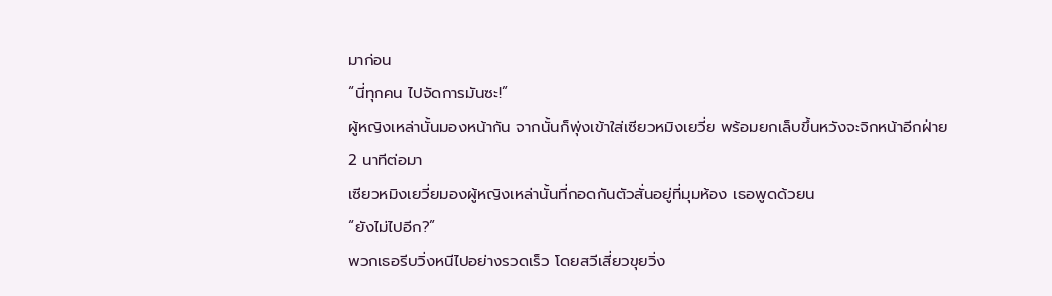มาก่อน
“นี่ทุกคน ไปจัดการมันซะ!”
ผู้หญิงเหล่านั้นมองหน้ากัน จากนั้นก็พุ่งเข้าใส่เซียวหมิงเยวี่ย พร้อมยกเล็บขึ้นหวังจะจิกหน้าอีกฝ่าย
2 นาทีต่อมา
เซียวหมิงเยวี่ยมองผู้หญิงเหล่านั้นที่กอดกันตัวสั่นอยู่ที่มุมห้อง เธอพูดด้วยน
“ยังไม่ไปอีก?”
พวกเธอรีบวิ่งหนีไปอย่างรวดเร็ว โดยสวีเสี่ยวขุยวิ่ง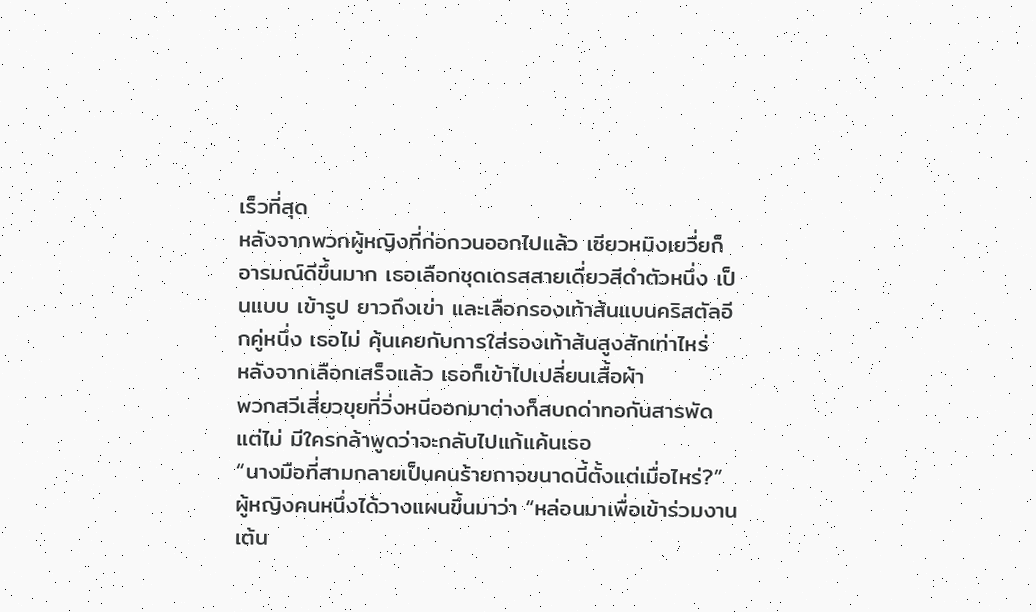เร็วที่สุด
หลังจากพวกผู้หญิงที่ก่อกวนออกไปแล้ว เซียวหมิงเยวี่ยก็ อารมณ์ดีขึ้นมาก เธอเลือกชุดเดรสสายเดี่ยวสีดำตัวหนึ่ง เป็นแบบ เข้ารูป ยาวถึงเข่า และเลือกรองเท้าส้นแบนคริสตัลอีกคู่หนึ่ง เธอไม่ คุ้นเคยกับการใส่รองเท้าส้นสูงสักเท่าไหร่
หลังจากเลือกเสร็จแล้ว เธอก็เข้าไปเปลี่ยนเสื้อผ้า
พวกสวีเสี่ยวขุยที่วิ่งหนีออกมาต่างก็สบถด่าทอกันสารพัด แต่ไม่ มีใครกล้าพูดว่าจะกลับไปแก้แค้นเธอ
“นางมือที่สามกลายเป็นคนร้ายกาจขนาดนี้ตั้งแต่เมื่อไหร่?”
ผู้หญิงคนหนึ่งได้วางแผนขึ้นมาว่า “หล่อนมาเพื่อเข้าร่วมงาน เต้น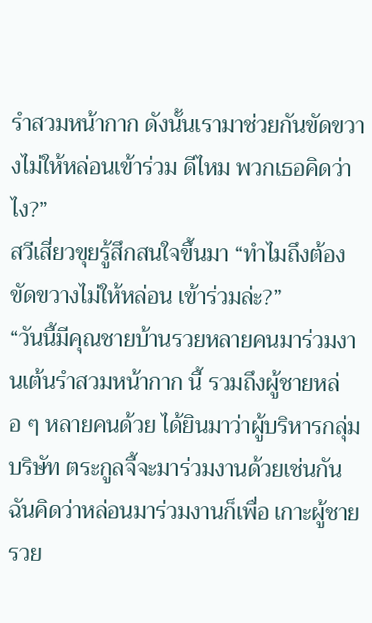รำสวมหน้ากาก ดังนั้นเรามาช่วยกันขัดขวางไม่ให้หล่อนเข้าร่วม ดีไหม พวกเธอคิดว่าไง?”
สวีเสี่ยวขุยรู้สึกสนใจขึ้นมา “ทำไมถึงต้องขัดขวางไม่ให้หล่อน เข้าร่วมล่ะ?”
“วันนี้มีคุณชายบ้านรวยหลายคนมาร่วมงานเต้นรำสวมหน้ากาก นี้ รวมถึงผู้ชายหล่อ ๆ หลายคนด้วย ได้ยินมาว่าผู้บริหารกลุ่มบริษัท ตระกูลจี้จะมาร่วมงานด้วยเช่นกัน ฉันคิดว่าหล่อนมาร่วมงานก็เพื่อ เกาะผู้ชายรวย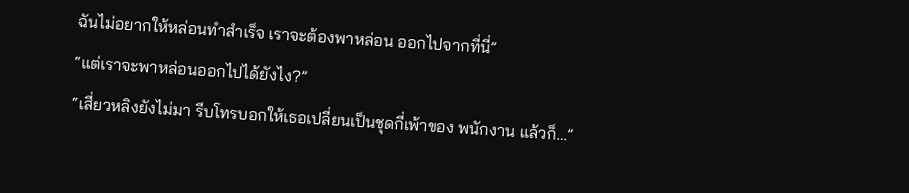ฉันไม่อยากให้หล่อนทำสำเร็จ เราจะต้องพาหล่อน ออกไปจากที่นี่”
“แต่เราจะพาหล่อนออกไปได้ยังไง?”
“เสี่ยวหลิงยังไม่มา รีบโทรบอกให้เธอเปลี่ยนเป็นชุดกี่เพ้าของ พนักงาน แล้วก็…”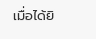เมื่อได้ยิ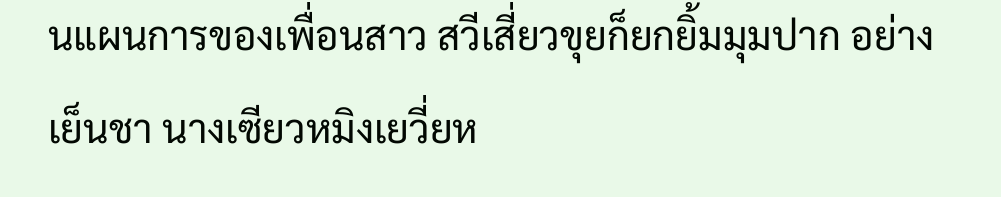นแผนการของเพื่อนสาว สวีเสี่ยวขุยก็ยกยิ้มมุมปาก อย่างเย็นชา นางเซียวหมิงเยวี่ยห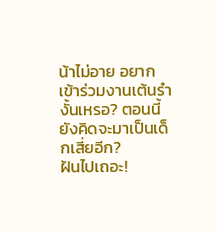น้าไม่อาย อยากเข้าร่วมงานเต้นรำ งั้นเหรอ? ตอนนี้ยังคิดจะมาเป็นเด็กเสี่ยอีก?
ฝันไปเถอะ!